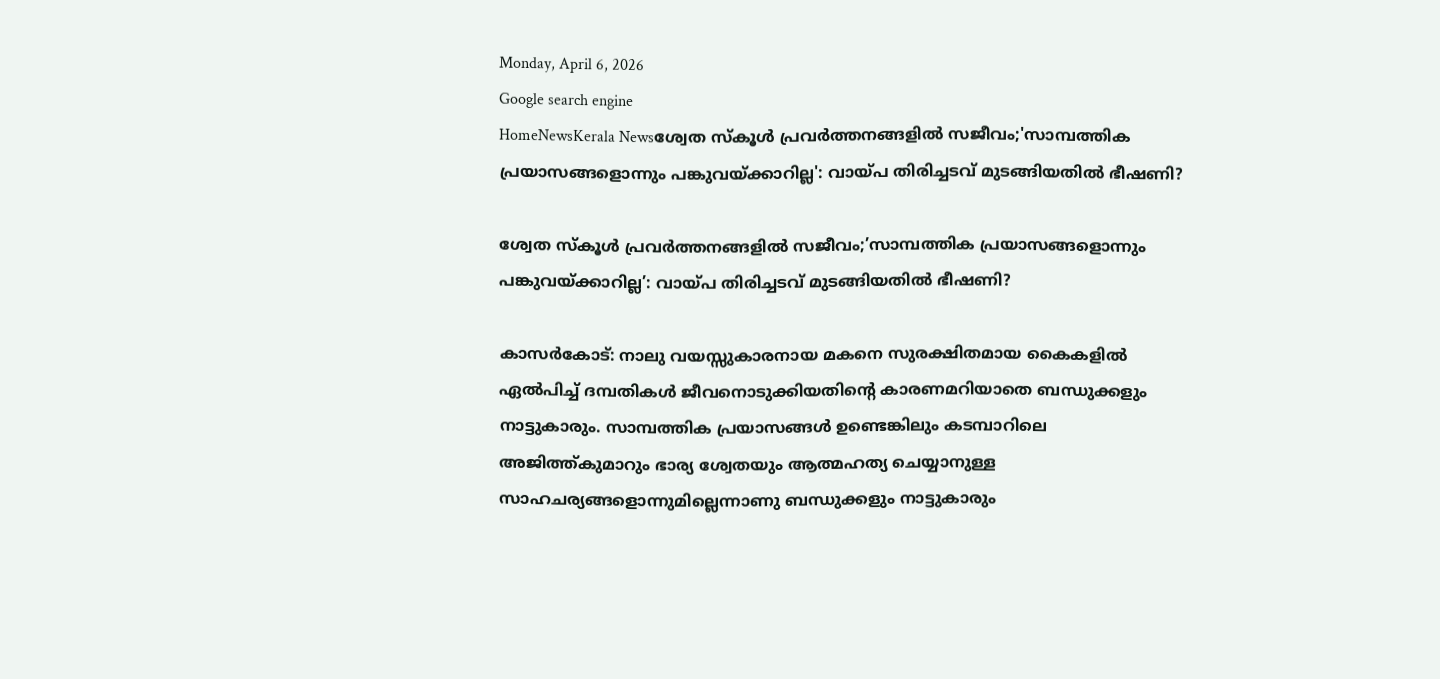Monday, April 6, 2026
Google search engine
HomeNewsKerala Newsശ്വേത സ്‌കൂള്‍ പ്രവര്‍ത്തനങ്ങളില്‍ സജീവം;'സാമ്പത്തിക പ്രയാസങ്ങളൊന്നും പങ്കുവയ്ക്കാറില്ല': വായ്പ തിരിച്ചടവ് മുടങ്ങിയതില്‍ ഭീഷണി?

ശ്വേത സ്‌കൂള്‍ പ്രവര്‍ത്തനങ്ങളില്‍ സജീവം;’സാമ്പത്തിക പ്രയാസങ്ങളൊന്നും പങ്കുവയ്ക്കാറില്ല’: വായ്പ തിരിച്ചടവ് മുടങ്ങിയതില്‍ ഭീഷണി?

കാസര്‍കോട്: നാലു വയസ്സുകാരനായ മകനെ സുരക്ഷിതമായ കൈകളില്‍ ഏല്‍പിച്ച് ദമ്പതികള്‍ ജീവനൊടുക്കിയതിന്റെ കാരണമറിയാതെ ബന്ധുക്കളും നാട്ടുകാരും. സാമ്പത്തിക പ്രയാസങ്ങള്‍ ഉണ്ടെങ്കിലും കടമ്പാറിലെ അജിത്ത്കുമാറും ഭാര്യ ശ്വേതയും ആത്മഹത്യ ചെയ്യാനുള്ള സാഹചര്യങ്ങളൊന്നുമില്ലെന്നാണു ബന്ധുക്കളും നാട്ടുകാരും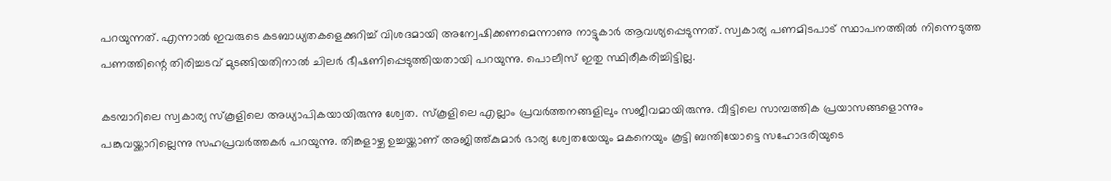പറയുന്നത്. എന്നാല്‍ ഇവരുടെ കടബാധ്യതകളെക്കുറിച്ച് വിശദമായി അന്വേഷിക്കണമെന്നാണു നാട്ടുകാര്‍ ആവശ്യപ്പെടുന്നത്. സ്വകാര്യ പണമിടപാട് സ്ഥാപനത്തില്‍ നിന്നെടുത്ത പണത്തിന്റെ തിരിച്ചടവ് മുടങ്ങിയതിനാല്‍ ചിലര്‍ ഭീഷണിപ്പെടുത്തിയതായി പറയുന്നു. പൊലീസ് ഇതു സ്ഥിരീകരിച്ചിട്ടില്ല.

കടമ്പാറിലെ സ്വകാര്യ സ്‌കൂളിലെ അധ്യാപികയായിരുന്നു ശ്വേത. സ്‌കൂളിലെ എല്ലാം പ്രവര്‍ത്തനങ്ങളിലും സജീവമായിരുന്നു. വീട്ടിലെ സാമ്പത്തിക പ്രയാസങ്ങളൊന്നും പങ്കുവയ്ക്കാറില്ലെന്നു സഹപ്രവര്‍ത്തകര്‍ പറയുന്നു. തിങ്കളാഴ്ച ഉച്ചയ്ക്കാണ് അജിത്ത്കുമാര്‍ ഭാര്യ ശ്വേതയേയും മകനെയും കൂട്ടി ബന്തിയോട്ടെ സഹോദരിയുടെ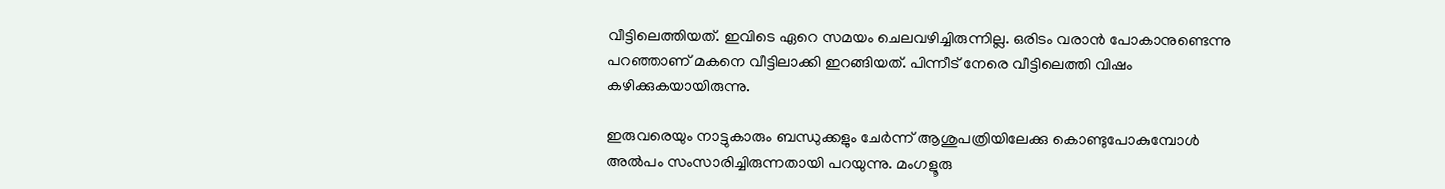വീട്ടിലെത്തിയത്. ഇവിടെ ഏറെ സമയം ചെലവഴിച്ചിരുന്നില്ല. ഒരിടം വരാന്‍ പോകാനുണ്ടെന്നു പറഞ്ഞാണ് മകനെ വീട്ടിലാക്കി ഇറങ്ങിയത്. പിന്നീട് നേരെ വീട്ടിലെത്തി വിഷം കഴിക്കുകയായിരുന്നു.

ഇരുവരെയും നാട്ടുകാരും ബന്ധുക്കളും ചേര്‍ന്ന് ആശുപത്രിയിലേക്കു കൊണ്ടുപോകുമ്പോള്‍ അല്‍പം സംസാരിച്ചിരുന്നതായി പറയുന്നു. മംഗളൂരു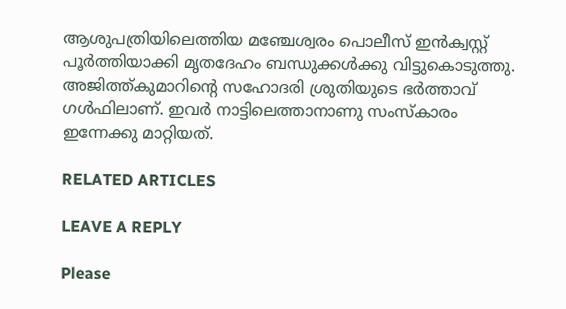ആശുപത്രിയിലെത്തിയ മഞ്ചേശ്വരം പൊലീസ് ഇന്‍ക്വസ്റ്റ് പൂര്‍ത്തിയാക്കി മൃതദേഹം ബന്ധുക്കള്‍ക്കു വിട്ടുകൊടുത്തു. അജിത്ത്കുമാറിന്റെ സഹോദരി ശ്രുതിയുടെ ഭര്‍ത്താവ് ഗള്‍ഫിലാണ്. ഇവര്‍ നാട്ടിലെത്താനാണു സംസ്‌കാരം ഇന്നേക്കു മാറ്റിയത്.

RELATED ARTICLES

LEAVE A REPLY

Please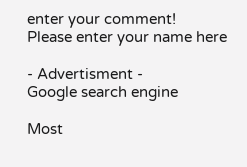enter your comment!
Please enter your name here

- Advertisment -
Google search engine

Most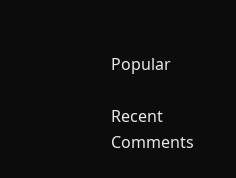Popular

Recent Comments